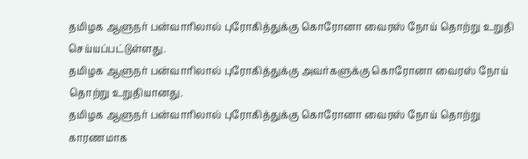தமிழக ஆளுநர் பன்வாரிலால் புரோகித்துக்கு கொரோனா வைரஸ் நோய் தொற்று உறுதி செய்யப்பட்டுள்ளது.
தமிழக ஆளுநர் பன்வாரிலால் புரோகித்துக்கு அவர்களுக்கு கொரோனா வைரஸ் நோய் தொற்று உறுதியானது.
தமிழக ஆளுநர் பன்வாரிலால் புரோகித்துக்கு கொரோனா வைரஸ் நோய் தொற்று காரணமாக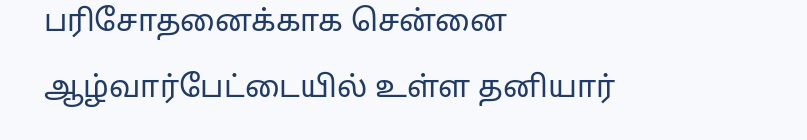பரிசோதனைக்காக சென்னை ஆழ்வார்பேட்டையில் உள்ள தனியார்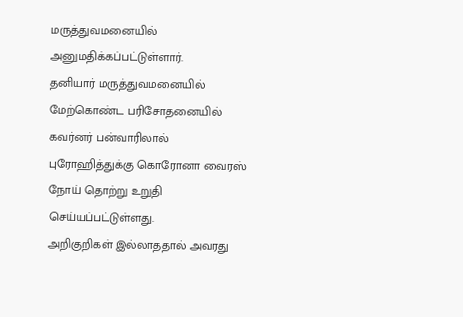மருத்துவமனையில் அனுமதிக்கப்பட்டுள்ளார்.
தனியார் மருத்துவமனையில் மேற்கொண்ட பரிசோதனையில் கவர்னர் பன்வாரிலால் புரோஹித்துக்கு கொரோனா வைரஸ் நோய் தொற்று உறுதி செய்யப்பட்டுள்ளது.
அறிகுறிகள் இல்லாததால் அவரது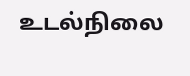உடல்நிலை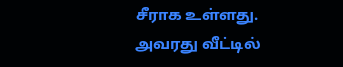சீராக உள்ளது.
அவரது வீட்டில்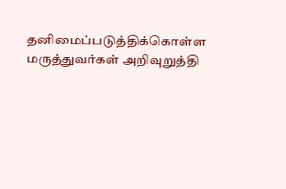தனிமைப்படுத்திக்கொள்ள மருத்துவர்கள் அறிவுறுத்தி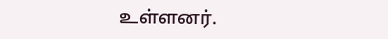உள்ளனர்.